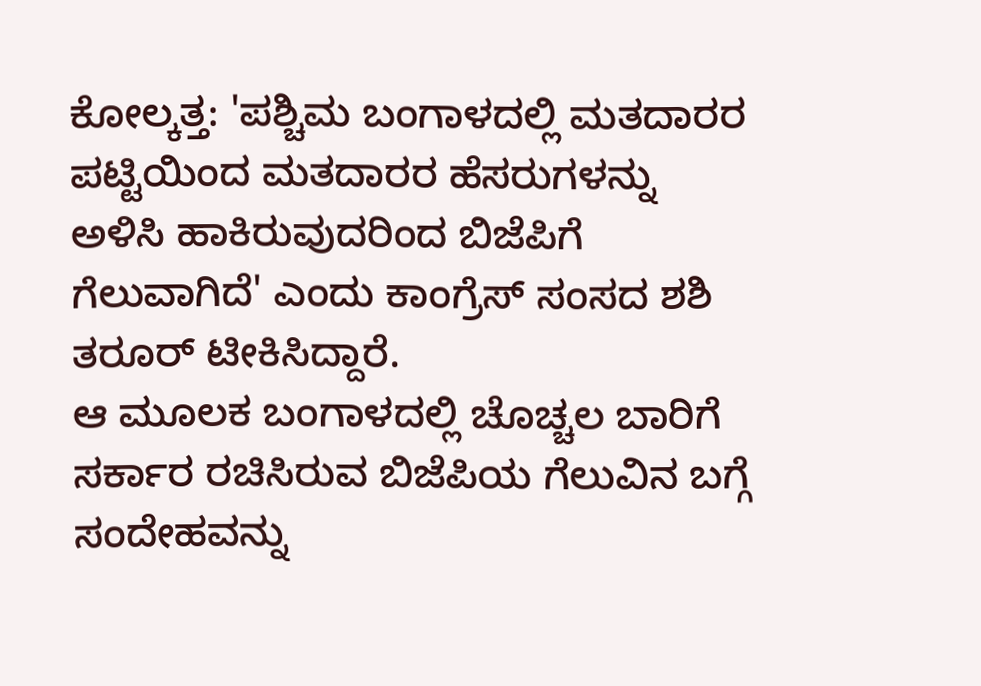ಕೋಲ್ಕತ್ತ: 'ಪಶ್ಚಿಮ ಬಂಗಾಳದಲ್ಲಿ ಮತದಾರರ ಪಟ್ಟಿಯಿಂದ ಮತದಾರರ ಹೆಸರುಗಳನ್ನು ಅಳಿಸಿ ಹಾಕಿರುವುದರಿಂದ ಬಿಜೆಪಿಗೆ ಗೆಲುವಾಗಿದೆ' ಎಂದು ಕಾಂಗ್ರೆಸ್ ಸಂಸದ ಶಶಿ ತರೂರ್ ಟೀಕಿಸಿದ್ದಾರೆ.
ಆ ಮೂಲಕ ಬಂಗಾಳದಲ್ಲಿ ಚೊಚ್ಚಲ ಬಾರಿಗೆ ಸರ್ಕಾರ ರಚಿಸಿರುವ ಬಿಜೆಪಿಯ ಗೆಲುವಿನ ಬಗ್ಗೆ ಸಂದೇಹವನ್ನು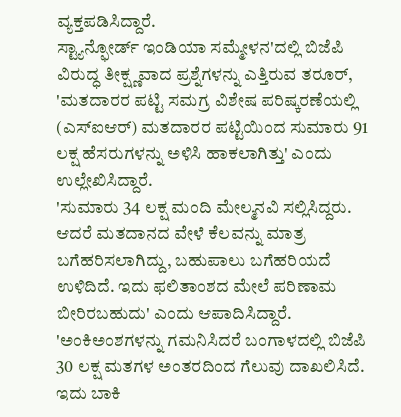ವ್ಯಕ್ತಪಡಿಸಿದ್ದಾರೆ.
ಸ್ಟ್ಯಾನ್ಫೋರ್ಡ್ ಇಂಡಿಯಾ ಸಮ್ಮೇಳನ'ದಲ್ಲಿ ಬಿಜೆಪಿ ವಿರುದ್ಧ ತೀಕ್ಷ್ಣವಾದ ಪ್ರಶ್ನೆಗಳನ್ನು ಎತ್ತಿರುವ ತರೂರ್, 'ಮತದಾರರ ಪಟ್ಟಿ ಸಮಗ್ರ ವಿಶೇಷ ಪರಿಷ್ಕರಣೆಯಲ್ಲಿ (ಎಸ್ಐಆರ್) ಮತದಾರರ ಪಟ್ಟಿಯಿಂದ ಸುಮಾರು 91 ಲಕ್ಷ ಹೆಸರುಗಳನ್ನು ಅಳಿಸಿ ಹಾಕಲಾಗಿತ್ತು' ಎಂದು ಉಲ್ಲೇಖಿಸಿದ್ದಾರೆ.
'ಸುಮಾರು 34 ಲಕ್ಷ ಮಂದಿ ಮೇಲ್ಮನವಿ ಸಲ್ಲಿಸಿದ್ದರು. ಆದರೆ ಮತದಾನದ ವೇಳೆ ಕೆಲವನ್ನು ಮಾತ್ರ ಬಗೆಹರಿಸಲಾಗಿದ್ದು, ಬಹುಪಾಲು ಬಗೆಹರಿಯದೆ ಉಳಿದಿದೆ. ಇದು ಫಲಿತಾಂಶದ ಮೇಲೆ ಪರಿಣಾಮ ಬೀರಿರಬಹುದು' ಎಂದು ಆಪಾದಿಸಿದ್ದಾರೆ.
'ಅಂಕಿಅಂಶಗಳನ್ನು ಗಮನಿಸಿದರೆ ಬಂಗಾಳದಲ್ಲಿ ಬಿಜೆಪಿ 30 ಲಕ್ಷ ಮತಗಳ ಅಂತರದಿಂದ ಗೆಲುವು ದಾಖಲಿಸಿದೆ. ಇದು ಬಾಕಿ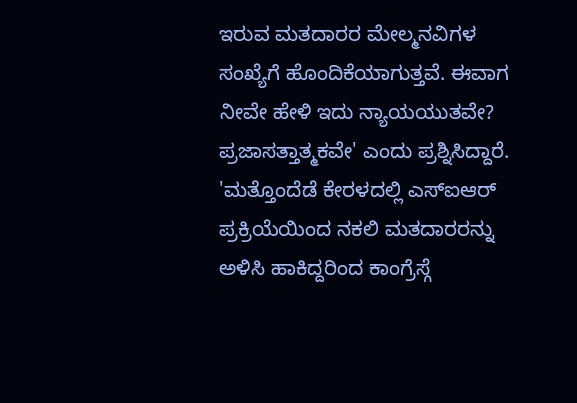ಇರುವ ಮತದಾರರ ಮೇಲ್ಮನವಿಗಳ ಸಂಖ್ಯೆಗೆ ಹೊಂದಿಕೆಯಾಗುತ್ತವೆ. ಈವಾಗ ನೀವೇ ಹೇಳಿ ಇದು ನ್ಯಾಯಯುತವೇ? ಪ್ರಜಾಸತ್ತಾತ್ಮಕವೇ' ಎಂದು ಪ್ರಶ್ನಿಸಿದ್ದಾರೆ.
'ಮತ್ತೊಂದೆಡೆ ಕೇರಳದಲ್ಲಿ ಎಸ್ಐಆರ್ ಪ್ರಕ್ರಿಯೆಯಿಂದ ನಕಲಿ ಮತದಾರರನ್ನು ಅಳಿಸಿ ಹಾಕಿದ್ದರಿಂದ ಕಾಂಗ್ರೆಸ್ಗೆ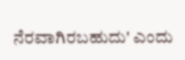ನೆರವಾಗಿರಬಹುದು' ಎಂದು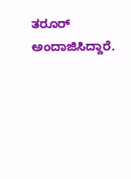ತರೂರ್ ಅಂದಾಜಿಸಿದ್ದಾರೆ.